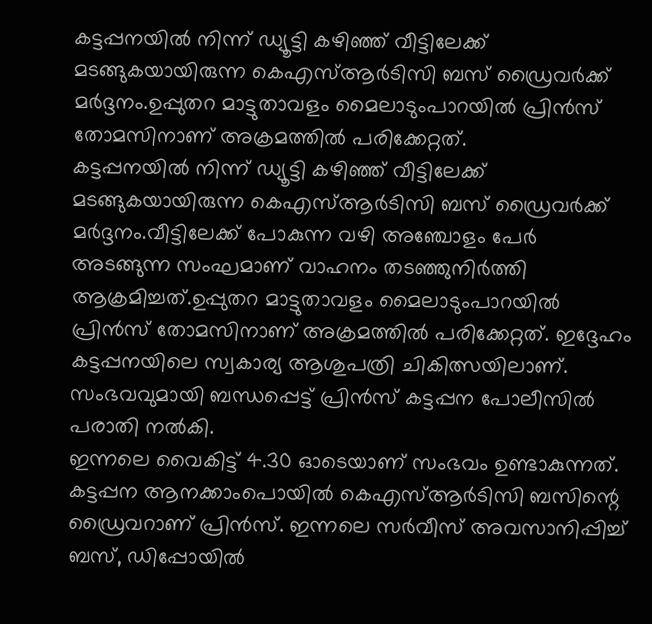കട്ടപ്പനയിൽ നിന്ന് ഡ്യൂട്ടി കഴിഞ്ഞ് വീട്ടിലേക്ക് മടങ്ങുകയായിരുന്ന കെഎസ്ആർടിസി ബസ് ഡ്രൈവർക്ക് മർദ്ദനം.ഉപ്പുതറ മാട്ടുതാവളം മൈലാടുംപാറയിൽ പ്രിൻസ് തോമസിനാണ് അക്രമത്തിൽ പരിക്കേറ്റത്.
കട്ടപ്പനയിൽ നിന്ന് ഡ്യൂട്ടി കഴിഞ്ഞ് വീട്ടിലേക്ക് മടങ്ങുകയായിരുന്ന കെഎസ്ആർടിസി ബസ് ഡ്രൈവർക്ക് മർദ്ദനം.വീട്ടിലേക്ക് പോകുന്ന വഴി അഞ്ചോളം പേർ അടങ്ങുന്ന സംഘമാണ് വാഹനം തടഞ്ഞുനിർത്തി ആക്രമിച്ചത്.ഉപ്പുതറ മാട്ടുതാവളം മൈലാടുംപാറയിൽ പ്രിൻസ് തോമസിനാണ് അക്രമത്തിൽ പരിക്കേറ്റത്. ഇദ്ദേഹം കട്ടപ്പനയിലെ സ്വകാര്യ ആശുപത്രി ചികിത്സയിലാണ്. സംഭവവുമായി ബന്ധപ്പെട്ട് പ്രിൻസ് കട്ടപ്പന പോലീസിൽ പരാതി നൽകി.
ഇന്നലെ വൈകിട്ട് 4.30 ഓടെയാണ് സംഭവം ഉണ്ടാകുന്നത്. കട്ടപ്പന ആനക്കാംപൊയിൽ കെഎസ്ആർടിസി ബസിന്റെ ഡ്രൈവറാണ് പ്രിൻസ്. ഇന്നലെ സർവീസ് അവസാനിപ്പിച്ച് ബസ്, ഡിപ്പോയിൽ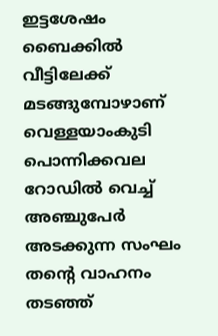ഇട്ടശേഷം ബൈക്കിൽ വീട്ടിലേക്ക് മടങ്ങുമ്പോഴാണ് വെള്ളയാംകുടി പൊന്നിക്കവല റോഡിൽ വെച്ച് അഞ്ചുപേർ അടക്കുന്ന സംഘം തന്റെ വാഹനം തടഞ്ഞ്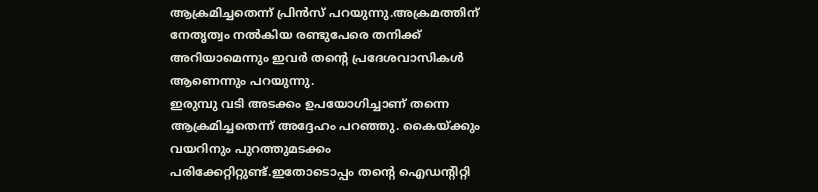ആക്രമിച്ചതെന്ന് പ്രിൻസ് പറയുന്നു.അക്രമത്തിന് നേതൃത്വം നൽകിയ രണ്ടുപേരെ തനിക്ക് അറിയാമെന്നും ഇവർ തൻ്റെ പ്രദേശവാസികൾ ആണെന്നും പറയുന്നു.
ഇരുമ്പു വടി അടക്കം ഉപയോഗിച്ചാണ് തന്നെ ആക്രമിച്ചതെന്ന് അദ്ദേഹം പറഞ്ഞു. കൈയ്ക്കും വയറിനും പുറത്തുമടക്കം പരിക്കേറ്റിറ്റുണ്ട്.ഇതോടൊപ്പം തൻ്റെ ഐഡന്റിറ്റി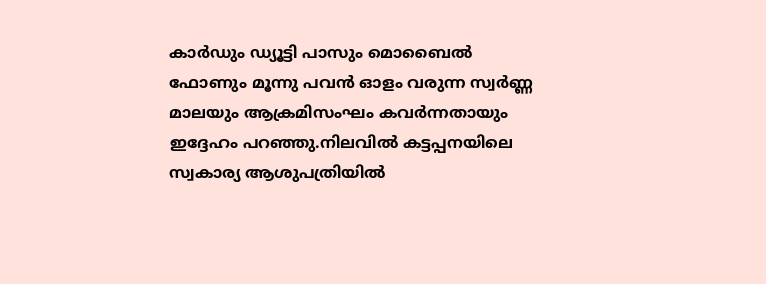കാർഡും ഡ്യൂട്ടി പാസും മൊബൈൽ ഫോണും മൂന്നു പവൻ ഓളം വരുന്ന സ്വർണ്ണ മാലയും ആക്രമിസംഘം കവർന്നതായും ഇദ്ദേഹം പറഞ്ഞു.നിലവിൽ കട്ടപ്പനയിലെ സ്വകാര്യ ആശുപത്രിയിൽ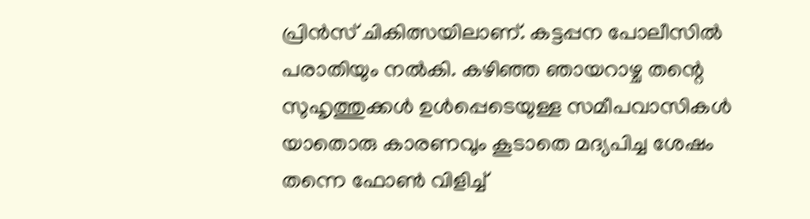പ്രിൻസ് ചികിത്സയിലാണ്. കട്ടപ്പന പോലീസിൽ പരാതിയും നൽകി. കഴിഞ്ഞ ഞായറാഴ്ച തന്റെ സുഹൃത്തുക്കൾ ഉൾപ്പെടെയുള്ള സമീപവാസികൾ യാതൊരു കാരണവും കൂടാതെ മദ്യപിച്ച ശേഷം തന്നെ ഫോൺ വിളിച്ച്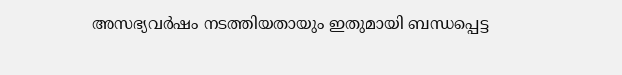അസഭ്യവർഷം നടത്തിയതായും ഇതുമായി ബന്ധപ്പെട്ട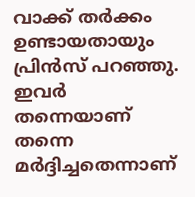വാക്ക് തർക്കം ഉണ്ടായതായും പ്രിൻസ് പറഞ്ഞു. ഇവർ തന്നെയാണ് തന്നെ മർദ്ദിച്ചതെന്നാണ്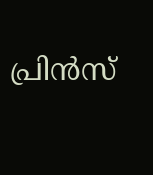പ്രിൻസ്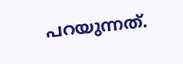പറയുന്നത്.